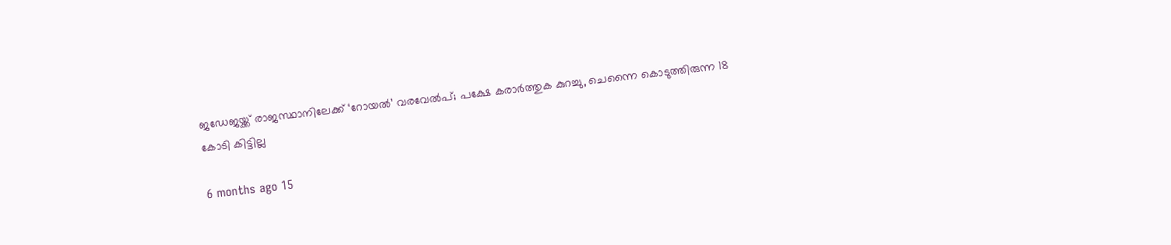ജഡേജയ്ക്ക് രാജസ്ഥാനിലേക്ക് ‘റോയൽ’ വരവേൽപ്; പക്ഷേ കരാർത്തുക കുറച്ചു, ചെന്നൈ കൊടുത്തിരുന്ന 18 കോടി കിട്ടില്ല

6 months ago 15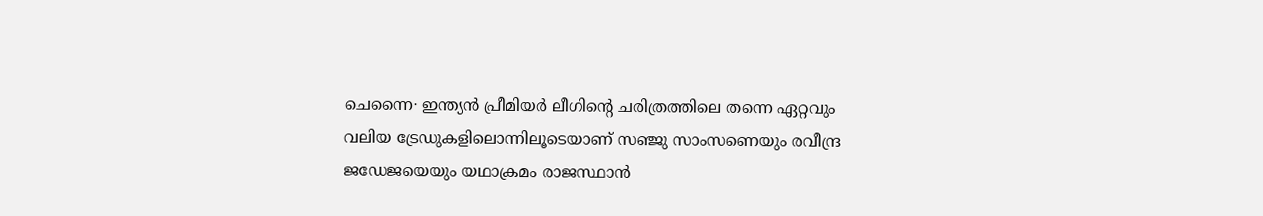ചെന്നൈ∙ ഇന്ത്യൻ പ്രീമിയർ ലീഗിന്റെ ചരിത്രത്തിലെ തന്നെ ഏറ്റവും വലിയ ട്രേഡുകളിലൊന്നിലൂടെയാണ് സഞ്ജു സാംസണെയും രവീന്ദ്ര ജഡേജയെയും യഥാക്രമം രാജസ്ഥാൻ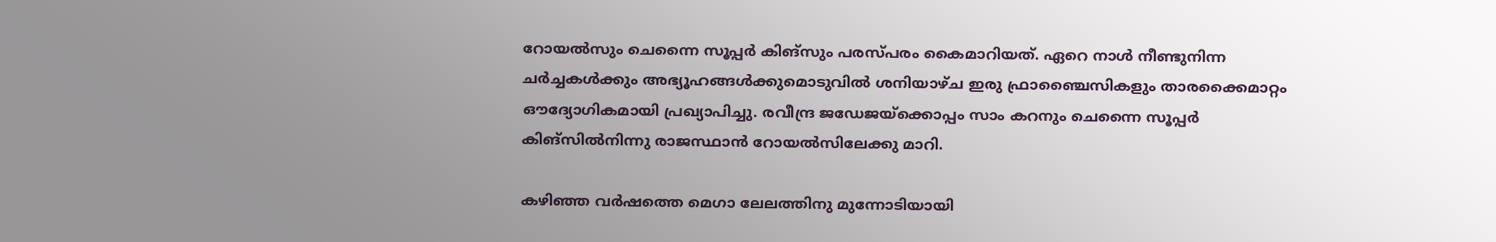റോയൽസും ചെന്നൈ സൂപ്പർ കിങ്സും പരസ്പരം കൈമാറിയത്. ഏറെ നാൾ നീണ്ടുനിന്ന ചർച്ചകൾക്കും അഭ്യൂഹങ്ങൾക്കുമൊടുവിൽ ശനിയാഴ്ച ഇരു ഫ്രാഞ്ചൈസികളും താരക്കൈമാറ്റം ഔദ്യോഗികമായി പ്രഖ്യാപിച്ചു. രവീന്ദ്ര ജഡേജയ്ക്കൊപ്പം സാം കറനും ചെന്നൈ സൂപ്പർ കിങ്സിൽനിന്നു രാജസ്ഥാൻ റോയൽസിലേക്കു മാറി.

കഴിഞ്ഞ വർഷത്തെ മെഗാ ലേലത്തിനു മുന്നോടിയായി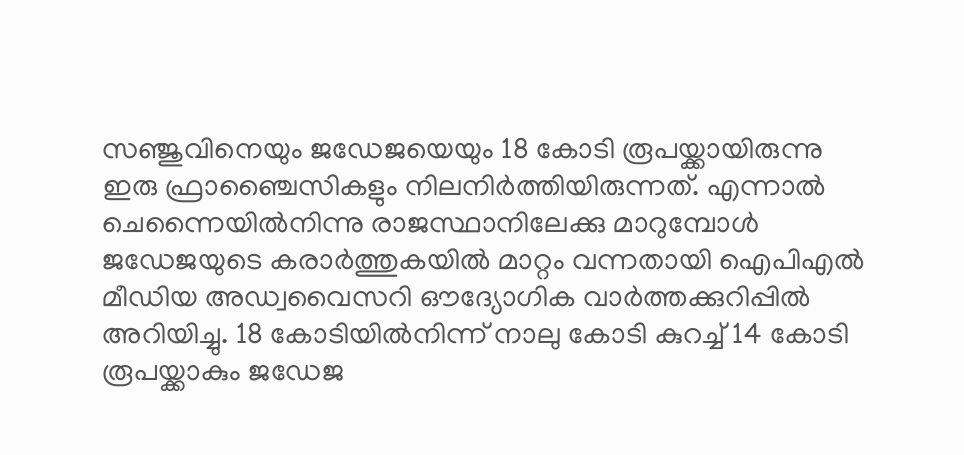സഞ്ജുവിനെയും ജഡേജയെയും 18 കോടി രൂപയ്ക്കായിരുന്നു ഇരു ഫ്രാഞ്ചൈസികളും നിലനിർത്തിയിരുന്നത്. എന്നാൽ ചെന്നൈയിൽനിന്നു രാജസ്ഥാനിലേക്കു മാറുമ്പോൾ ജ‍ഡേജയുടെ കരാർത്തുകയിൽ മാറ്റം വന്നതായി ഐപിഎൽ മീഡിയ അഡ്വവൈസറി ഔദ്യോഗിക വാർത്തക്കുറിപ്പിൽ അറിയിച്ചു. 18 കോടിയിൽനിന്ന് നാലു കോടി കുറച്ച് 14 കോടി രൂപയ്ക്കാകും ജഡേജ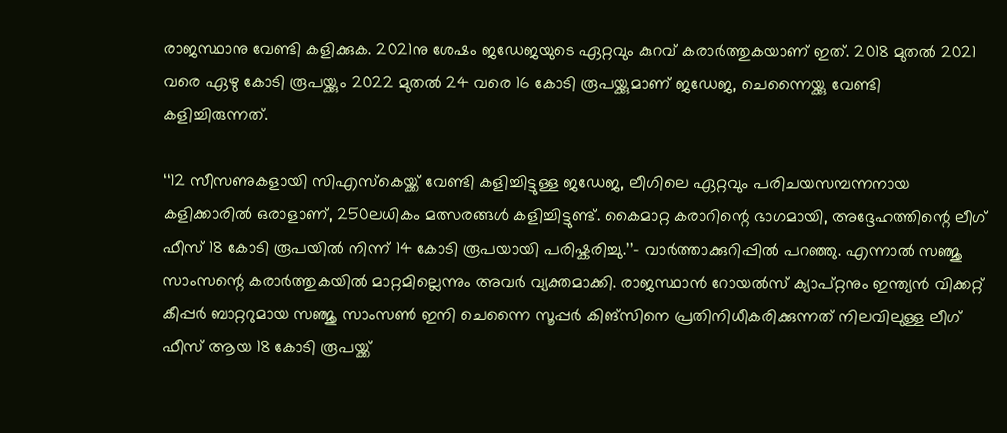രാജസ്ഥാനു വേണ്ടി കളിക്കുക. 2021നു ശേഷം ജഡേജയുടെ ഏറ്റവും കുറവ് കരാർത്തുകയാണ് ഇത്. 2018 മുതൽ 2021 വരെ ഏഴു കോടി രൂപയ്ക്കും 2022 മുതൽ 24 വരെ 16 കോടി രൂപയ്ക്കുമാണ് ജഡേജ, ചെന്നൈയ്ക്കു വേണ്ടി കളിച്ചിരുന്നത്.

‘‘12 സീസണുകളായി സി‌എസ്‌കെയ്ക്ക് വേണ്ടി കളിച്ചിട്ടുള്ള ജഡേജ, ലീഗിലെ ഏറ്റവും പരിചയസമ്പന്നനായ കളിക്കാരിൽ ഒരാളാണ്, 250ലധികം മത്സരങ്ങൾ കളിച്ചിട്ടുണ്ട്. കൈമാറ്റ കരാറിന്റെ ഭാഗമായി, അദ്ദേഹത്തിന്റെ ലീഗ് ഫീസ് 18 കോടി രൂപയിൽ നിന്ന് 14 കോടി രൂപയായി പരിഷ്കരിച്ചു.’’– വാർത്താക്കുറിപ്പിൽ പറഞ്ഞു. എന്നാൽ സഞ്ജു സാംസന്റെ കരാർത്തുകയിൽ മാറ്റമില്ലെന്നും അവർ വ്യക്തമാക്കി. രാജസ്ഥാൻ റോയൽസ് ക്യാപ്റ്റനും ഇന്ത്യൻ വിക്കറ്റ് കീപ്പർ ബാറ്ററുമായ സഞ്ജു സാംസൺ ഇനി ചെന്നൈ സൂപ്പർ കിങ്സിനെ പ്രതിനിധീകരിക്കുന്നത് നിലവിലുള്ള ലീഗ് ഫീസ് ആയ 18 കോടി രൂപയ്ക്ക്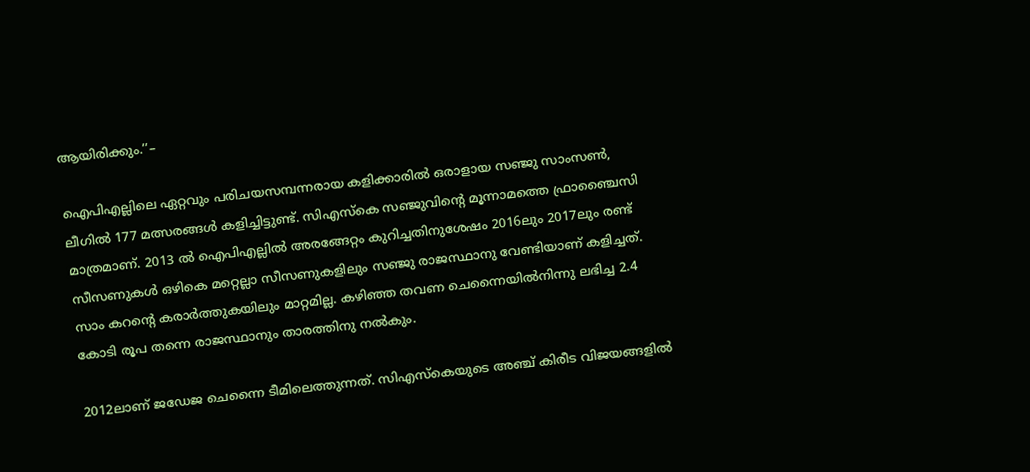ആയിരിക്കും.’’–

ഐപിഎല്ലിലെ ഏറ്റവും പരിചയസമ്പന്നരായ കളിക്കാരിൽ ഒരാളായ സഞ്ജു സാംസൺ, ലീഗിൽ 177 മത്സരങ്ങൾ കളിച്ചിട്ടുണ്ട്. സിഎസ്‌കെ സഞ്ജുവിന്റെ മൂന്നാമത്തെ ഫ്രാഞ്ചൈസി മാത്രമാണ്. 2013 ൽ ഐപിഎല്ലിൽ അരങ്ങേറ്റം കുറിച്ചതിനുശേഷം 2016ലും 2017ലും രണ്ട് സീസണുകൾ ഒഴികെ മറ്റെല്ലാ സീസണുകളിലും സഞ്ജു രാജസ്ഥാനു വേണ്ടിയാണ് കളിച്ചത്. സാം കറന്റെ കരാർത്തുകയിലും മാറ്റമില്ല. കഴിഞ്ഞ തവണ ചെന്നൈയിൽനിന്നു ലഭിച്ച 2.4 കോടി രൂപ തന്നെ രാജസ്ഥാനും താരത്തിനു നൽകും.

2012ലാണ് ജഡേജ ചെന്നൈ ടീമിലെത്തുന്നത്. സി‌എസ്‌കെയുടെ അഞ്ച് കിരീട വിജയങ്ങളിൽ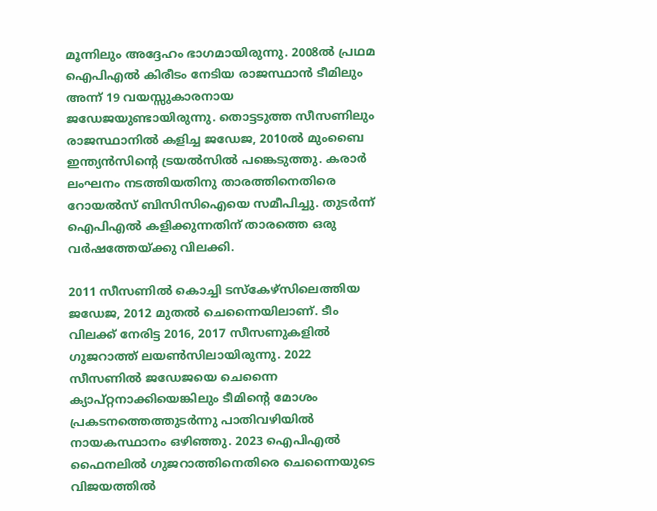മൂന്നിലും അദ്ദേഹം ഭാഗമായിരുന്നു. 2008ൽ പ്രഥമ ഐപിഎൽ കിരീടം നേടിയ രാജസ്ഥാൻ ടീമിലും അന്ന് 19 വയസ്സുകാരനായ ജഡേജയുണ്ടായിരുന്നു. തൊട്ടടുത്ത സീസണിലും രാജസ്ഥാനിൽ കളിച്ച ജഡേജ, 2010ൽ മുംബൈ ഇന്ത്യൻസിന്റെ ട്രയൽസിൽ പങ്കെടുത്തു. കരാർ ലംഘനം നടത്തിയതിനു താരത്തിനെതിരെ റോയൽസ് ബിസിസിഐയെ സമീപിച്ചു. തുടർന്ന് ഐപിഎൽ കളിക്കുന്നതിന് താരത്തെ ഒരു വർഷത്തേയ്ക്കു വിലക്കി.

2011 സീസണിൽ കൊച്ചി ടസ്‌കേഴ്സിലെത്തിയ ജഡേജ, 2012 മുതൽ ചെന്നൈയിലാണ്. ടീം വിലക്ക് നേരിട്ട 2016, 2017 സീസണുകളിൽ ഗുജറാത്ത് ലയൺസിലായിരുന്നു. 2022 സീസണിൽ ജഡേജയെ ചെന്നൈ ക്യാപ്റ്റനാക്കിയെങ്കിലും ടീമിന്റെ മോശം പ്രകടനത്തെത്തുടർന്നു പാതിവഴിയിൽ നായകസ്ഥാനം ഒഴിഞ്ഞു. 2023 ഐപിഎൽ ഫൈനലിൽ ഗുജറാത്തിനെതിരെ ചെന്നൈയുടെ വിജയത്തിൽ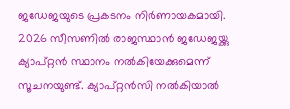ജഡേജയുടെ പ്രകടനം നിർണായകമായി. 2026 സീസണിൽ രാജസ്ഥാൻ ജഡേജയ്ക്കു ക്യാപ്റ്റൻ സ്ഥാനം നൽകിയേക്കുമെന്ന് സൂചനയുണ്ട്. ക്യാപ്റ്റൻസി നൽകിയാൽ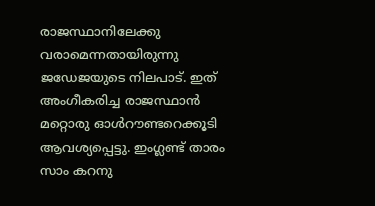രാജസ്ഥാനിലേക്കു വരാമെന്നതായിരുന്നു ജഡേജയുടെ നിലപാട്. ഇത് അംഗീകരിച്ച രാജസ്ഥാൻ മറ്റൊരു ഓൾറൗണ്ടറെക്കൂടി ആവശ്യപ്പെട്ടു. ഇംഗ്ലണ്ട് താരം സാം കറനു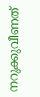നറുക്കുവീണത്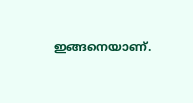ഇങ്ങനെയാണ്.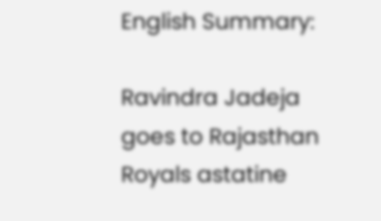English Summary:

Ravindra Jadeja goes to Rajasthan Royals astatine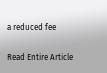a reduced fee

Read Entire Article